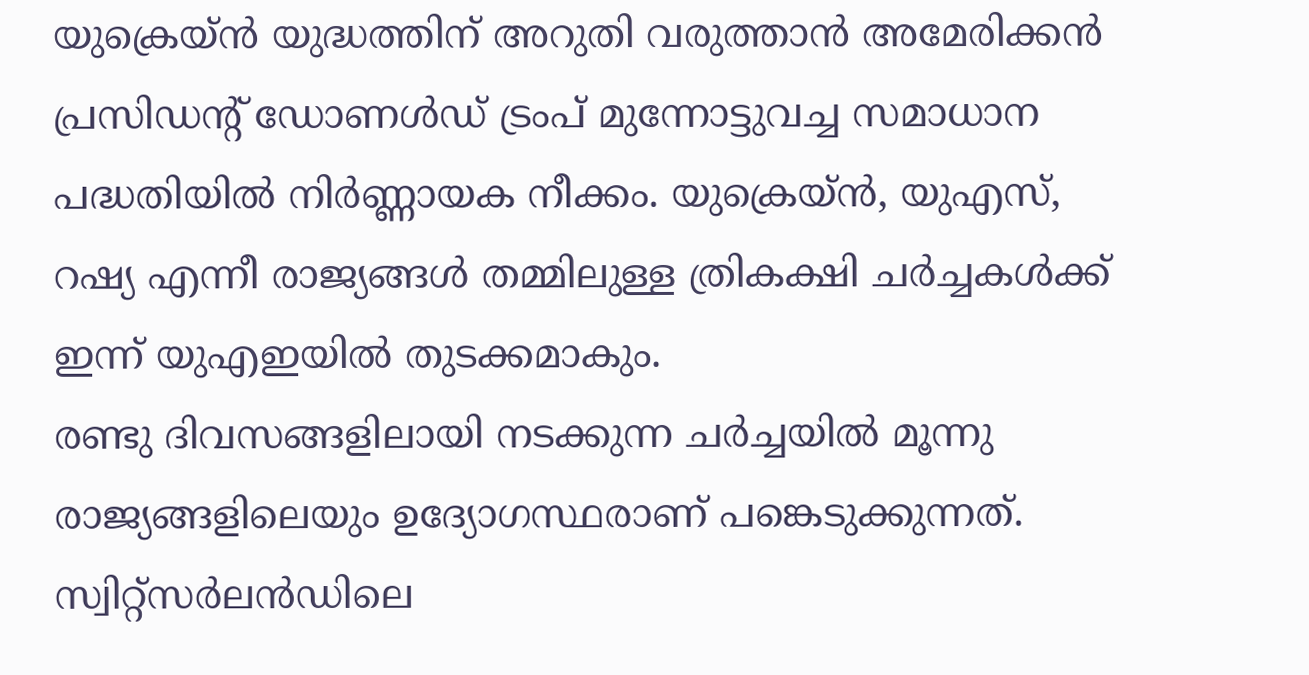യുക്രെയ്ൻ യുദ്ധത്തിന് അറുതി വരുത്താൻ അമേരിക്കൻ പ്രസിഡന്റ് ഡോണൾഡ് ട്രംപ് മുന്നോട്ടുവച്ച സമാധാന പദ്ധതിയിൽ നിർണ്ണായക നീക്കം. യുക്രെയ്ൻ, യുഎസ്, റഷ്യ എന്നീ രാജ്യങ്ങൾ തമ്മിലുള്ള ത്രികക്ഷി ചർച്ചകൾക്ക് ഇന്ന് യുഎഇയിൽ തുടക്കമാകും.
രണ്ടു ദിവസങ്ങളിലായി നടക്കുന്ന ചർച്ചയിൽ മൂന്നു രാജ്യങ്ങളിലെയും ഉദ്യോഗസ്ഥരാണ് പങ്കെടുക്കുന്നത്. സ്വിറ്റ്സർലൻഡിലെ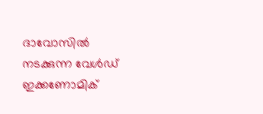ദാവോസിൽ നടക്കുന്ന വേൾഡ് ഇക്കണോമിക്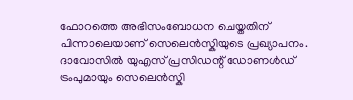ഫോറത്തെ അഭിസംബോധന ചെയ്തതിന് പിന്നാലെയാണ് സെലെൻസ്കിയുടെ പ്രഖ്യാപനം.
ദാവോസിൽ യുഎസ് പ്രസിഡന്റ് ഡോണൾഡ് ട്രംപുമായും സെലെൻസ്കി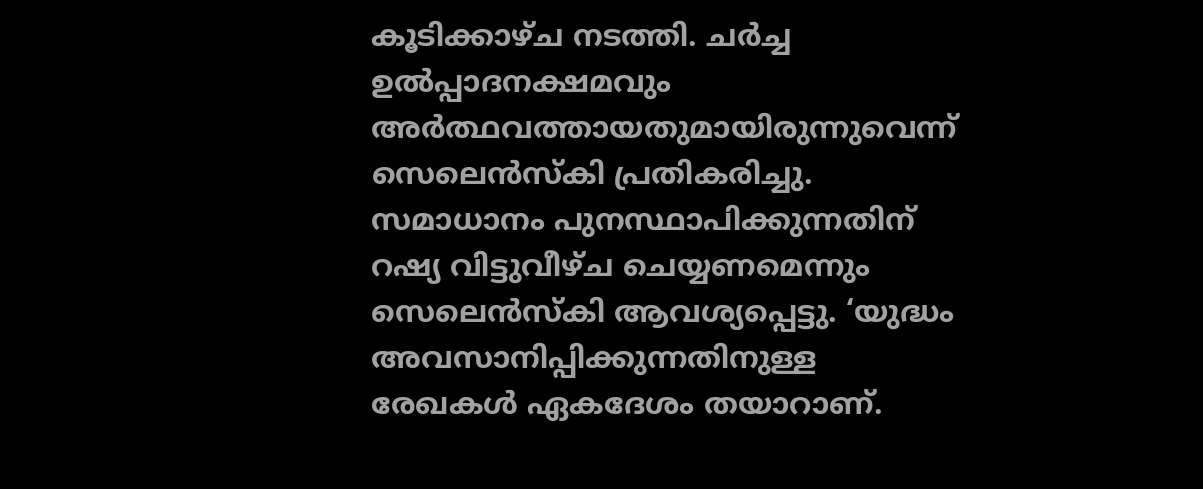കൂടിക്കാഴ്ച നടത്തി. ചർച്ച ഉൽപ്പാദനക്ഷമവും അർത്ഥവത്തായതുമായിരുന്നുവെന്ന് സെലെൻസ്കി പ്രതികരിച്ചു. സമാധാനം പുനസ്ഥാപിക്കുന്നതിന് റഷ്യ വിട്ടുവീഴ്ച ചെയ്യണമെന്നും സെലെൻസ്കി ആവശ്യപ്പെട്ടു. ‘യുദ്ധം അവസാനിപ്പിക്കുന്നതിനുള്ള രേഖകൾ ഏകദേശം തയാറാണ്.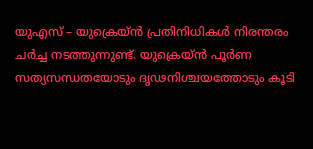യുഎസ് – യുക്രെയ്ൻ പ്രതിനിധികൾ നിരന്തരം ചർച്ച നടത്തുന്നുണ്ട്. യുക്രെയ്ൻ പൂർണ സത്യസന്ധതയോടും ദൃഢനിശ്ചയത്തോടും കൂടി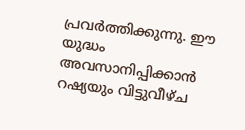പ്രവർത്തിക്കുന്നു. ഈ യുദ്ധം അവസാനിപ്പിക്കാൻ റഷ്യയും വിട്ടുവീഴ്ച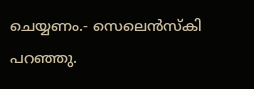ചെയ്യണം.- സെലെൻസ്കി പറഞ്ഞു.